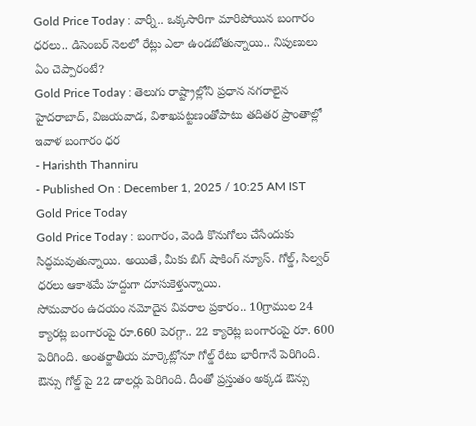Gold Price Today : వార్నీ.. ఒక్కసారిగా మారిపోయిన బంగారం ధరలు.. డిసెంబర్ నెలలో రేట్లు ఎలా ఉండబోతున్నాయి.. నిపుణులు ఏం చెప్పారంటే?
Gold Price Today : తెలుగు రాష్ట్రాల్లోని ప్రధాన నగరాలైన హైదరాబాద్, విజయవాడ, విశాఖపట్టణంతోపాటు తదితర ప్రాంతాల్లో ఇవాళ బంగారం ధర
- Harishth Thanniru
- Published On : December 1, 2025 / 10:25 AM IST
Gold Price Today
Gold Price Today : బంగారం, వెండి కొనుగోలు చేసేందుకు సిద్ధమవుతున్నాయి. అయితే, మీకు బిగ్ షాకింగ్ న్యూస్. గోల్డ్, సిల్వర్ ధరలు ఆకాశమే హద్దుగా దూసుకెళ్తున్నాయి.
సోమవారం ఉదయం నమోదైన వివరాల ప్రకారం.. 10గ్రాముల 24 క్యారట్ల బంగారంపై రూ.660 పెరగ్గా.. 22 క్యారెట్ల బంగారంపై రూ. 600 పెరిగింది. అంతర్జాతీయ మార్కెట్లోనూ గోల్డ్ రేటు భారీగానే పెరిగింది. ఔన్సు గోల్డ్ పై 22 డాలర్లు పెరిగింది. దీంతో ప్రస్తుతం అక్కడ ఔన్సు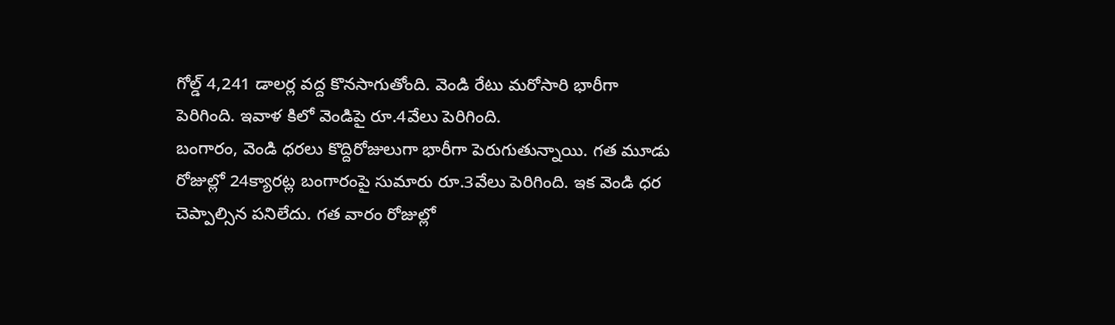గోల్డ్ 4,241 డాలర్ల వద్ద కొనసాగుతోంది. వెండి రేటు మరోసారి భారీగా పెరిగింది. ఇవాళ కిలో వెండిపై రూ.4వేలు పెరిగింది.
బంగారం, వెండి ధరలు కొద్దిరోజులుగా భారీగా పెరుగుతున్నాయి. గత మూడు రోజుల్లో 24క్యారట్ల బంగారంపై సుమారు రూ.3వేలు పెరిగింది. ఇక వెండి ధర చెప్పాల్సిన పనిలేదు. గత వారం రోజుల్లో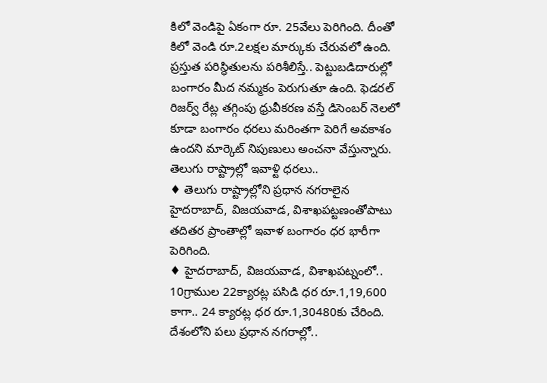కిలో వెండిపై ఏకంగా రూ. 25వేలు పెరిగింది. దీంతో కిలో వెండి రూ.2లక్షల మార్కుకు చేరువలో ఉంది.
ప్రస్తుత పరిస్థితులను పరిశీలిస్తే.. పెట్టుబడిదారుల్లో బంగారం మీద నమ్మకం పెరుగుతూ ఉంది. ఫెడరల్ రిజర్వ్ రేట్ల తగ్గింపు ధ్రువీకరణ వస్తే డిసెంబర్ నెలలో కూడా బంగారం ధరలు మరింతగా పెరిగే అవకాశం ఉందని మార్కెట్ నిపుణులు అంచనా వేస్తున్నారు.
తెలుగు రాష్ట్రాల్లో ఇవాళ్టి ధరలు..
♦ తెలుగు రాష్ట్రాల్లోని ప్రధాన నగరాలైన హైదరాబాద్, విజయవాడ, విశాఖపట్టణంతోపాటు తదితర ప్రాంతాల్లో ఇవాళ బంగారం ధర భారీగా పెరిగింది.
♦ హైదరాబాద్, విజయవాడ, విశాఖపట్నంలో.. 10గ్రాముల 22క్యారట్ల పసిడి ధర రూ.1,19,600 కాగా.. 24 క్యారట్ల ధర రూ.1,30480కు చేరింది.
దేశంలోని పలు ప్రధాన నగరాల్లో..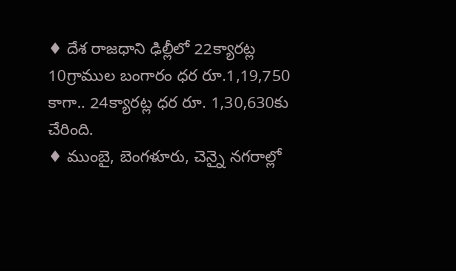♦ దేశ రాజధాని ఢిల్లీలో 22క్యారట్ల 10గ్రాముల బంగారం ధర రూ.1,19,750 కాగా.. 24క్యారట్ల ధర రూ. 1,30,630కు చేరింది.
♦ ముంబై, బెంగళూరు, చెన్నై నగరాల్లో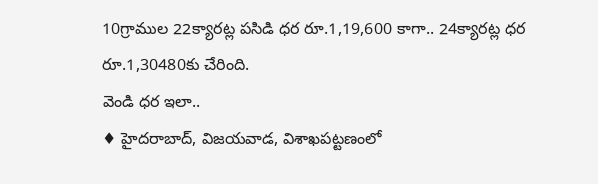10గ్రాముల 22క్యారట్ల పసిడి ధర రూ.1,19,600 కాగా.. 24క్యారట్ల ధర రూ.1,30480కు చేరింది.
వెండి ధర ఇలా..
♦ హైదరాబాద్, విజయవాడ, విశాఖపట్టణంలో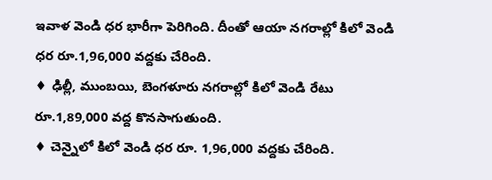ఇవాళ వెండి ధర భారీగా పెరిగింది. దీంతో ఆయా నగరాల్లో కిలో వెండి ధర రూ.1,96,000 వద్దకు చేరింది.
♦ ఢిల్లీ, ముంబయి, బెంగళూరు నగరాల్లో కిలో వెండి రేటు రూ.1,89,000 వద్ద కొనసాగుతుంది.
♦ చెన్నైలో కిలో వెండి ధర రూ. 1,96,000 వద్దకు చేరింది.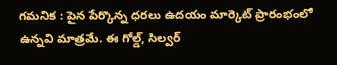గమనిక : పైన పేర్కొన్న ధరలు ఉదయం మార్కెట్ ప్రారంభంలో ఉన్నవి మాత్రమే. ఈ గోల్డ్, సిల్వర్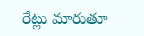రేట్లు మారుతూ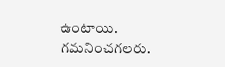ఉంటాయి. గమనించగలరు.